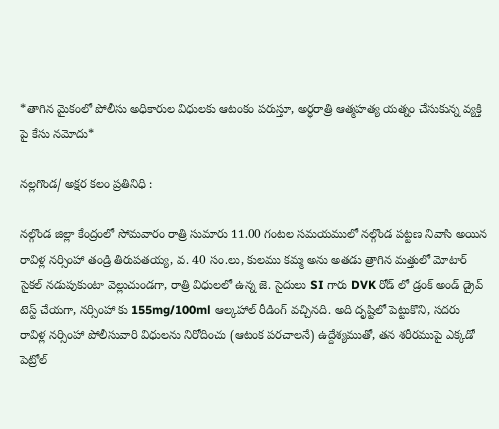*తాగిన మైకంలో పోలీసు అధికారుల విధులకు ఆటంకం పరుస్తూ, అర్ధరాత్రి ఆత్మహత్య యత్నం చేసుకున్న వ్యక్తి పై కేసు నమోదు*

నల్లగొండ/ అక్షర కలం ప్రతినిధి :

నల్గొండ జిల్లా కేంద్రంలో సోమవారం రాత్రి సుమారు 11.00 గంటల సమయములో నల్గొండ పట్టణ నివాసి అయిన రావిళ్ల నర్సింహా తండ్రి తిరుపతయ్య, వ. 40 సం.లు, కులము కమ్మ అను అతడు త్రాగిన మత్తులో మోటార్ సైకల్ నడుపుకుంటా వెల్లుచుండగా, రాత్రి విధులలో ఉన్న జె. సైదులు SI గారు DVK రోడ్ లో డ్రంక్ అండ్ డ్రైవ్ టెస్ట్ చేయగా, నర్సింహా కు 155mg/100ml ఆల్కహాల్ రీడింగ్ వచ్చినది. అది దృష్టిలో పెట్టుకొని, సదరు రావిళ్ల నర్సింహా పోలీసువారి విధులను నిరోదించు (ఆటంక పరచాలనే) ఉద్దేశ్యముతో, తన శరీరముపై ఎక్కడో పెట్రోల్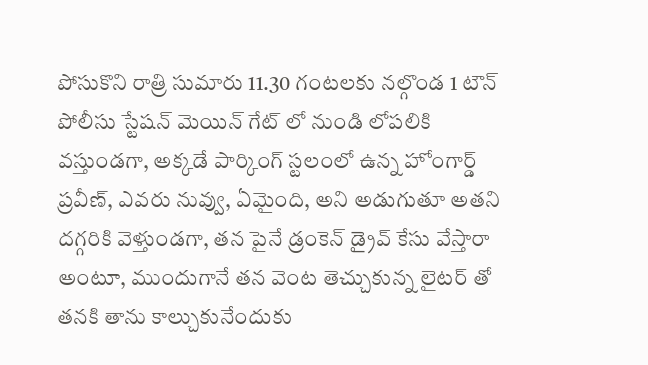పోసుకొని రాత్రి సుమారు 11.30 గంటలకు నల్గొండ 1 టౌన్ పోలీసు స్టేషన్ మెయిన్ గేట్ లో నుండి లోపలికి వస్తుండగా, అక్కడే పార్కింగ్ స్టలంలో ఉన్న హోంగార్డ్ ప్రవీణ్, ఎవరు నువ్వు, ఏమైంది, అని అడుగుతూ అతని దగ్గరికి వెళ్తుండగా, తన పైనే డ్రంకెన్ డ్రైవ్ కేసు వేస్తారా అంటూ, ముందుగానే తన వెంట తెచ్చుకున్న లైటర్ తో తనకి తాను కాల్చుకునేందుకు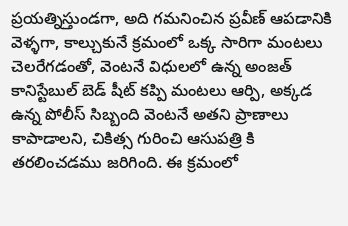ప్రయత్నిస్తుండగా, అది గమనించిన ప్రవీణ్ ఆపడానికి వెళ్ళగా, కాల్చుకునే క్రమంలో ఒక్క సారిగా మంటలు చెలరేగడంతో, వెంటనే విధులలో ఉన్న అంజత్ కానిస్టేబుల్ బెడ్ షీట్ కప్పి మంటలు ఆర్పి, అక్కడ ఉన్న పోలీస్ సిబ్బంది వెంటనే అతని ప్రాణాలు కాపాడాలని, చికిత్స గురించి ఆసుపత్రి కి తరలించడము జరిగింది. ఈ క్రమంలో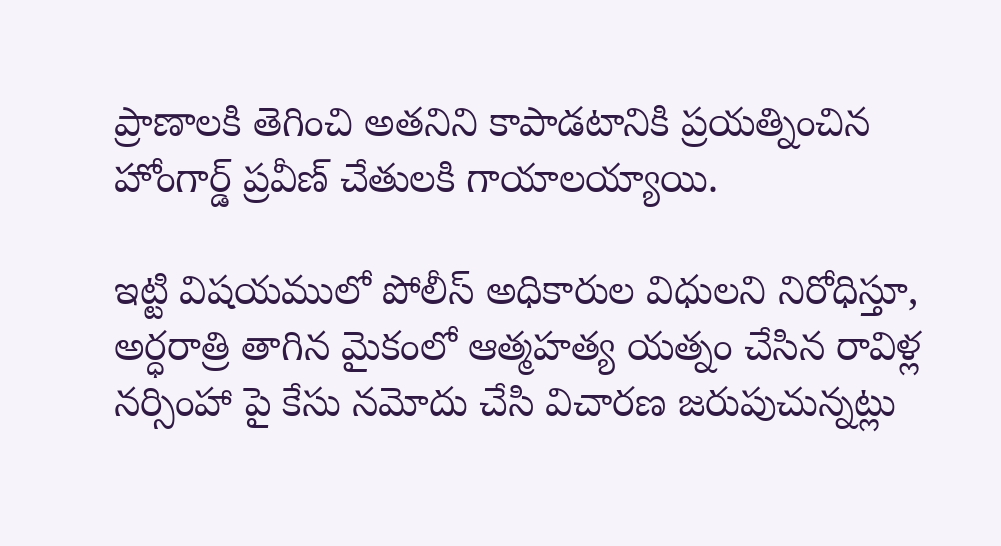ప్రాణాలకి తెగించి అతనిని కాపాడటానికి ప్రయత్నించిన హోంగార్డ్ ప్రవీణ్ చేతులకి గాయాలయ్యాయి.

ఇట్టి విషయములో పోలీస్ అధికారుల విధులని నిరోధిస్తూ, అర్ధరాత్రి తాగిన మైకంలో ఆత్మహత్య యత్నం చేసిన రావిళ్ల నర్సింహా పై కేసు నమోదు చేసి విచారణ జరుపుచున్నట్లు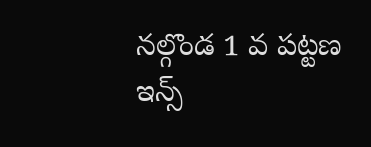నల్గొండ 1 వ పట్టణ ఇన్స్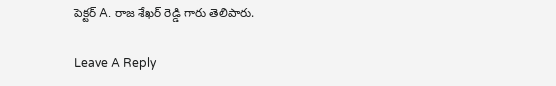పెక్టర్ A. రాజ శేఖర్ రెడ్డి గారు తెలిపారు.

Leave A Reply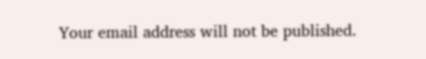Your email address will not be published.